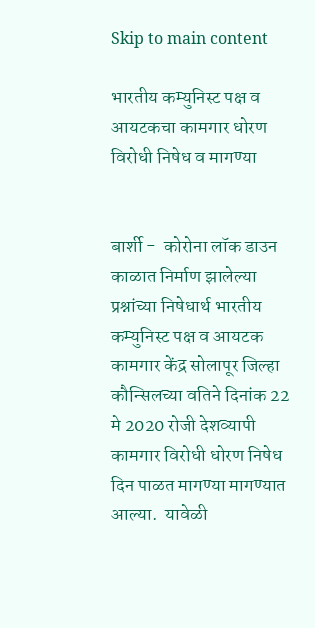Skip to main content

भारतीय कम्युनिस्ट पक्ष व आयटकचा कामगार धोरण विरोधी निषेध व मागण्या


बार्शी -  कोरोना लॉक डाउन काळात निर्माण झालेल्या प्रश्नांच्या निषेधार्थ भारतीय कम्युनिस्ट पक्ष व आयटक कामगार केंद्र सोलापूर जिल्हा कौन्सिलच्या वतिने दिनांक 22 मे 2020 रोजी देशव्यापी कामगार विरोधी धोरण निषेध दिन पाळत मागण्या मागण्यात आल्या.  यावेळी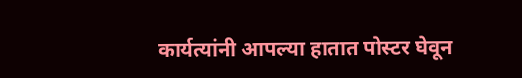कार्यत्यांनी आपल्या हातात पोस्टर घेवून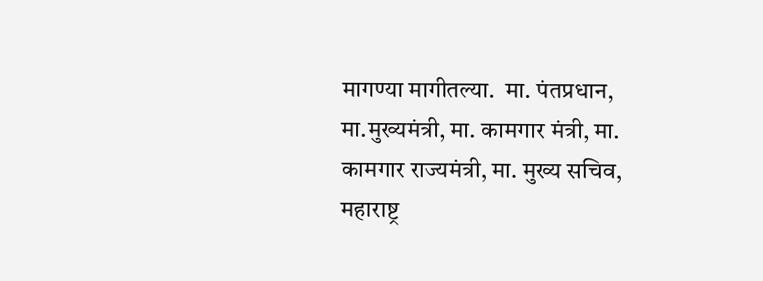मागण्या मागीतल्या.  मा. पंतप्रधान, मा.मुख्यमंत्री, मा. कामगार मंत्री, मा. कामगार राज्यमंत्री, मा. मुख्य सचिव, महाराष्ट्र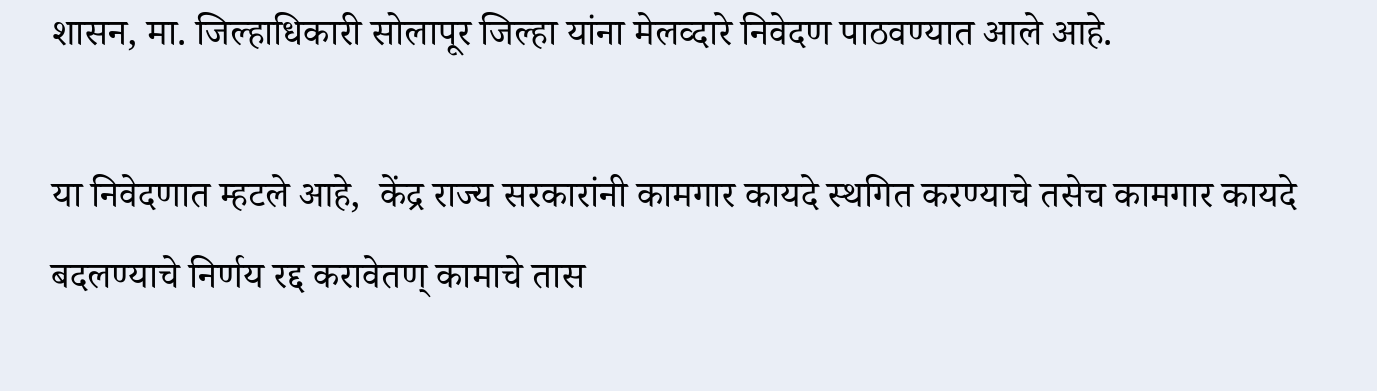शासन, मा. जिल्हाधिकारी सोलापूर जिल्हा यांना मेलव्दारे निवेदण पाठवण्यात आले आहे.

या निवेदणात म्हटले आहे,  केंद्र राज्य सरकारांनी कामगार कायदे स्थगित करण्याचे तसेच कामगार कायदे बदलण्याचे निर्णय रद्द करावेतण् कामाचे तास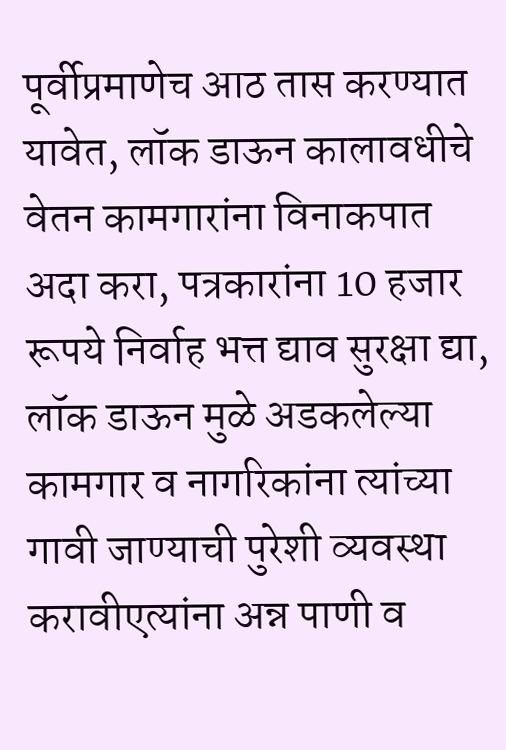पूर्वीप्रमाणेच आठ तास करण्यात यावेत, लॉक डाऊन कालावधीचे वेतन कामगारांना विनाकपात अदा करा, पत्रकारांना 10 हजार रूपये निर्वाह भत्त द्याव सुरक्षा द्या, लॉक डाऊन मुळे अडकलेल्या कामगार व नागरिकांना त्यांच्या गावी जाण्याची पुरेशी व्यवस्था करावीएत्यांना अन्न पाणी व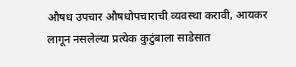औषध उपचार औषधोपचाराची व्यवस्था करावी, आयकर लागून नसलेल्या प्रत्येक कुटुंबाला साडेसात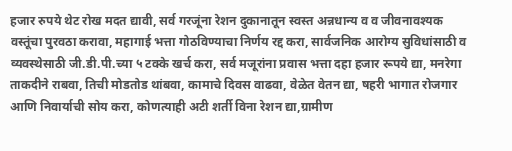हजार रुपये थेट रोख मदत द्यावी, सर्व गरजूंना रेशन दुकानातून स्वस्त अन्नधान्य व व जीवनावश्यक वस्तूंचा पुरवठा करावा, महागाई भत्ता गोठविण्याचा निर्णय रद्द करा, सार्वजनिक आरोग्य सुविधांसाठी व व्यवस्थेसाठी जी.डी.पी.च्या ५ टक्के खर्च करा, सर्व मजूरांना प्रवास भत्ता दहा हजार रूपये द्या, मनरेगा ताकदीने राबवा, तिची मोडतोड थांबवा, कामाचे दिवस वाढवा, वेळेत वेतन द्या, षहरी भागात रोजगार आणि निवार्याची सोय करा, कोणत्याही अटी शर्ती विना रेशन द्या,ग्रामीण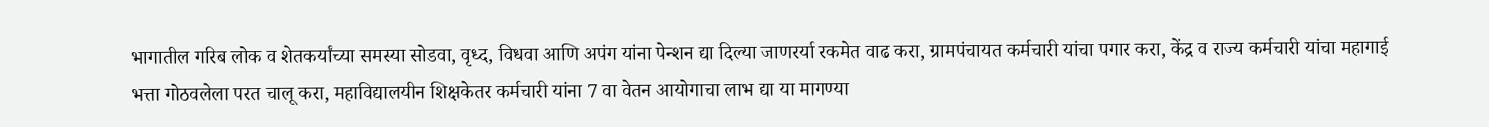भागातील गरिब लोक व शेतकर्यांच्या समस्या सोडवा, वृध्द, विधवा आणि अपंग यांना पेन्शन द्या दिल्या जाणरर्या रकमेत वाढ करा, ग्रामपंचायत कर्मचारी यांचा पगार करा, केंद्र व राज्य कर्मचारी यांचा महागाई भत्ता गोठवलेला परत चालू करा, महाविद्यालयीन शिक्षकेतर कर्मचारी यांना 7 वा वेतन आयोगाचा लाभ द्या या मागण्या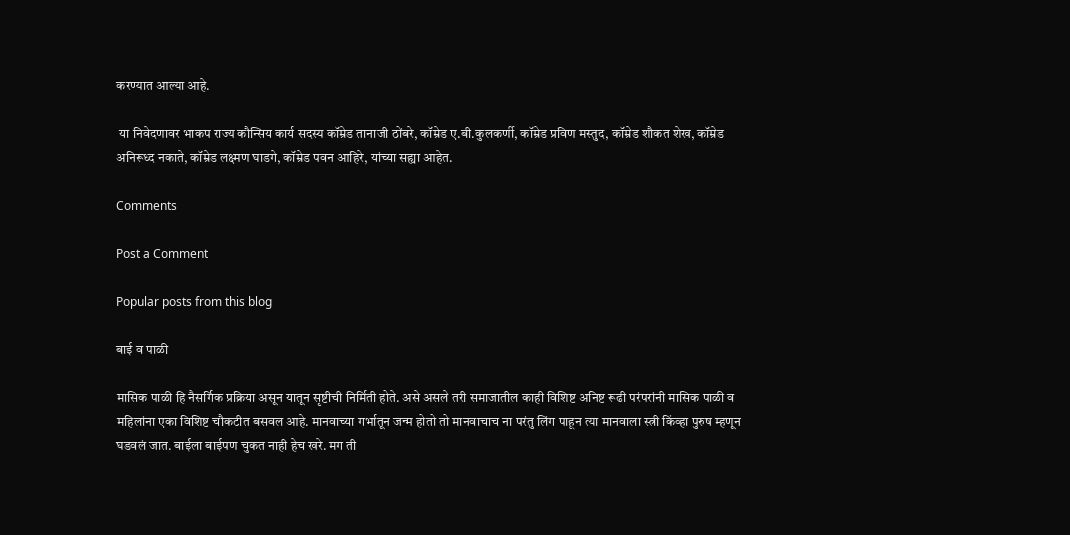करण्यात आल्या आहे.

 या निवेदणावर भाकप राज्य कौन्सिय कार्य सदस्य कॉम्रेड तानाजी ठोंबरे, कॉम्रेड ए.बी.कुलकर्णी, कॉम्रेड प्रविण मस्तुद, कॉम्रेड शौकत शेख, कॉम्रेड अनिरूध्द नकाते, कॉम्रेड लक्ष्मण घाडगे, कॉम्रेड पवन आहिरे, यांच्या सह्या आहेत.

Comments

Post a Comment

Popular posts from this blog

बाई व पाळी

मासिक पाळी हि नैसर्गिक प्रक्रिया असून यातून सृष्टीची निर्मिती होते. असे असले तरी समाजातील काही विशिष्ट अनिष्ट रूढी परंपरांनी मासिक पाळी व महिलांना एका विशिष्ट चौकटीत बसवल आहे. मानवाच्या गर्भातून जन्म होतो तो मानवाचाच ना परंतु लिंग पाहून त्या मानवाला स्त्री किंव्हा पुरुष म्हणून घडवलं जात. बाईला बाईपण चुकत नाही हेच खरे. मग ती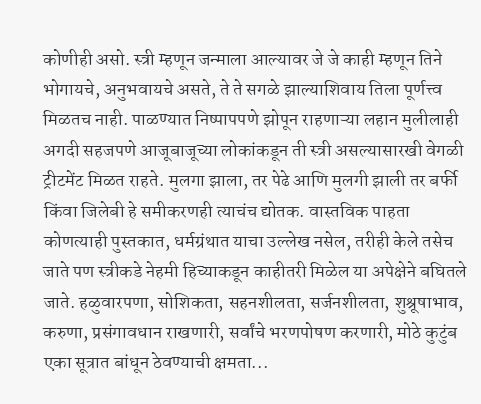कोणीही असो. स्त्री म्हणून जन्माला आल्यावर जे जे काही म्हणून तिने भोगायचे, अनुभवायचे असते, ते ते सगळे झाल्याशिवाय तिला पूर्णत्त्व मिळतच नाही. पाळण्यात निष्पापपणे झोपून राहणाऱ्या लहान मुलीलाही अगदी सहजपणे आजूबाजूच्या लोकांकडून ती स्त्री असल्यासारखी वेगळी ट्रीटमेंट मिळत राहते. मुलगा झाला, तर पेढे आणि मुलगी झाली तर बर्फी किंवा जिलेबी हे समीकरणही त्याचंच द्योतक. वास्तविक पाहता कोणत्याही पुस्तकात, धर्मग्रंथात याचा उल्लेख नसेल, तरीही केले तसेच जाते पण स्त्रीकडे नेहमी हिच्याकडून काहीतरी मिळेल या अपेक्षेने बघितले जाते. हळुवारपणा, सोशिकता, सहनशीलता, सर्जनशीलता, शुश्रूषाभाव, करुणा, प्रसंगावधान राखणारी, सर्वांचे भरणपोषण करणारी, मोठे कुटुंब एका सूत्रात बांधून ठेवण्याची क्षमता...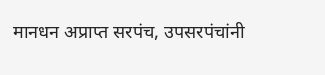मानधन अप्राप्त सरपंच, उपसरपंचांनी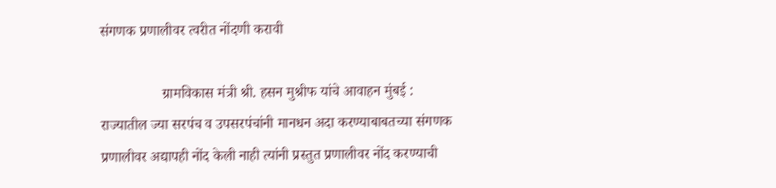संगणक प्रणालीवर त्वरीत नोंदणी करावी

                 ग्रामविकास मंत्री श्री. हसन मुश्रीफ यांचे आवाहन मुंबई : राज्यातील ज्या सरपंच व उपसरपंचांनी मानधन अदा करण्याबाबतच्या संगणक प्रणालीवर अद्यापही नोंद केली नाही त्यांनी प्रस्तुत प्रणालीवर नोंद करण्याची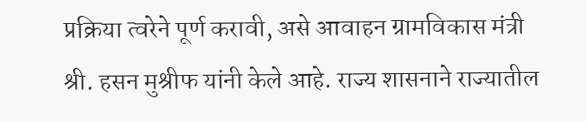प्रक्रिया त्वरेने पूर्ण करावी, असे आवाहन ग्रामविकास मंत्री श्री. हसन मुश्रीफ यांनी केले आहे. राज्य शासनाने राज्यातील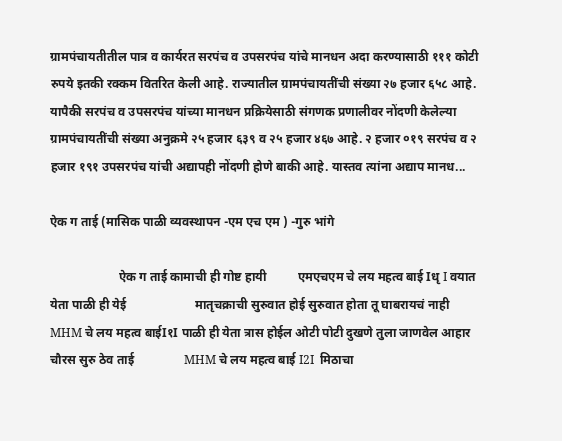ग्रामपंचायतीतील पात्र व कार्यरत सरपंच व उपसरपंच यांचे मानधन अदा करण्यासाठी १११ कोटी रुपये इतकी रक्कम वितर‍ित केली आहे. राज्यातील ग्रामपंचायतींची संख्या २७ हजार ६५८ आहे. यापैकी सरपंच व उपसरपंच यांच्या मानधन प्रक्रियेसाठी संगणक प्रणालीवर नोंदणी केलेल्या ग्रामपंचायतींची संख्या अनुक्रमे २५ हजार ६३९ व २५ हजार ४६७ आहे. २ हजार ०१९ सरपंच व २ हजार १९१ उपसरपंच यांची अद्यापही नोंदणी होणे बाकी आहे. यास्तव त्यांना अद्याप मानध...

ऐक ग ताई (मासिक पाळी व्यवस्थापन -एम एच एम ) -गुरु भांगे

                      ऐक ग ताई कामाची ही गोष्ट हायी          एमएचएम चे लय महत्व बाई Iधृ I वयात येता पाळी ही येई                      मातृचक्राची सुरुवात होई सुरुवात होता तू घाबरायचं नाही          MHM चे लय महत्व बाईI१I पाळी ही येता त्रास होईल ओटी पोटी दुखणे तुला जाणवेल आहार चौरस सुरु ठेव ताई                MHM चे लय महत्व बाई I2I  मिठाचा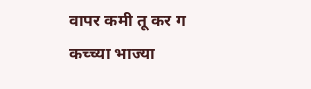वापर कमी तू कर ग                  कच्च्या भाज्या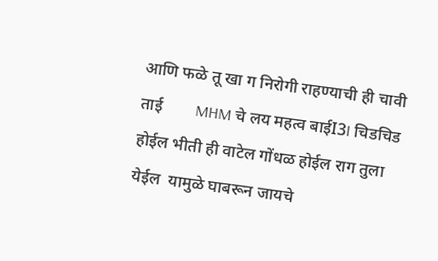आणि फळे तू खा ग निरोगी राहण्याची ही चावी ताई        MHM चे लय महत्व बाईI3I चिडचिड होईल भीती ही वाटेल गोंधळ होईल राग तुला येईल  यामुळे घाबरून जायचे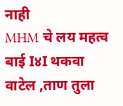नाही                  MHM चे लय महत्व बाई I४I थकवा वाटेल ,ताण तुला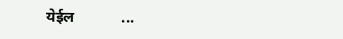येईल            ...